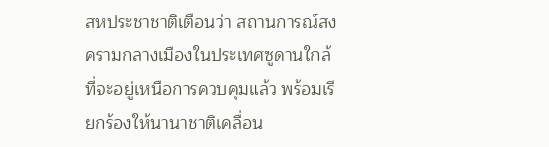สหประชาชาติเตือนว่า สถานการณ์สงครามกลางเมืองในประเทศซูดานใกล้ที่จะอยู่เหนือการควบคุมแล้ว พร้อมเรียกร้องให้นานาชาติเคลื่อน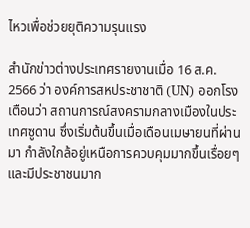ไหวเพื่อช่วยยุติความรุนแรง

สำนักข่าวต่างประเทศรายงานเมื่อ 16 ส.ค. 2566 ว่า องค์การสหประชาชาติ (UN) ออกโรงเตือนว่า สถานการณ์สงครามกลางเมืองในประเทศซูดาน ซึ่งเริ่มต้นขึ้นเมื่อเดือนเมษายนที่ผ่านมา กำลังใกล้อยู่เหนือการควบคุมมากขึ้นเรื่อยๆ และมีประชาชนมาก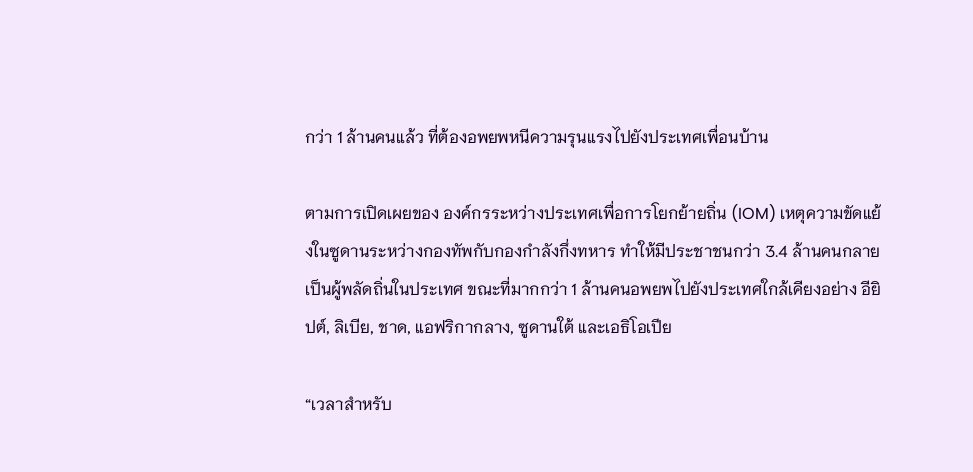กว่า 1 ล้านคนแล้ว ที่ต้องอพยพหนีความรุนแรงไปยังประเทศเพื่อนบ้าน

ตามการเปิดเผยของ องค์กรระหว่างประเทศเพื่อการโยกย้ายถิ่น (IOM) เหตุความขัดแย้งในซูดานระหว่างกองทัพกับกองกำลังกึ่งทหาร ทำให้มีประชาชนกว่า 3.4 ล้านคนกลายเป็นผู้พลัดถิ่นในประเทศ ขณะที่มากกว่า 1 ล้านคนอพยพไปยังประเทศใกล้เคียงอย่าง อียิปต์, ลิเบีย, ชาด, แอฟริกากลาง, ซูดานใต้ และเอธิโอเปีย

“เวลาสำหรับ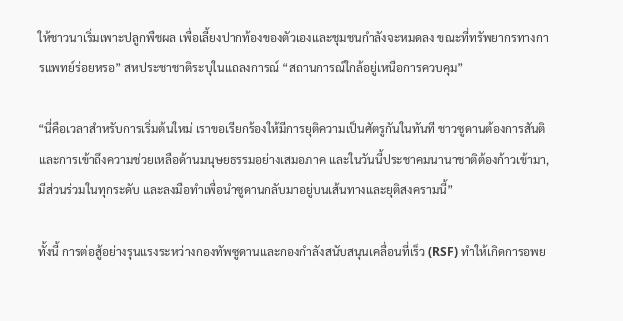ให้ชาวนาเริ่มเพาะปลูกพืชผล เพื่อเลี้ยงปากท้องของตัวเองและชุมชนกำลังจะหมดลง ขณะที่ทรัพยากรทางการแพทย์ร่อยหรอ” สหประชาชาติระบุในแถลงการณ์ “สถานการณ์ใกล้อยู่เหนือการควบคุม”

“นี่คือเวลาสำหรับการเริ่มต้นใหม่ เราขอเรียกร้องให้มีการยุติความเป็นศัตรูกันในทันที ชาวซูดานต้องการสันติและการเข้าถึงความช่วยเหลือด้านมนุษยธรรมอย่างเสมอภาค และในวันนี้ประชาคมนานาชาติต้องก้าวเข้ามา, มีส่วนร่วมในทุกระดับ และลงมือทำเพื่อนำซูดานกลับมาอยู่บนเส้นทางและยุติสงครามนี้”

ทั้งนี้ การต่อสู้อย่างรุนแรงระหว่างกองทัพซูดานและกองกำลังสนับสนุนเคลื่อนที่เร็ว (RSF) ทำให้เกิดการอพย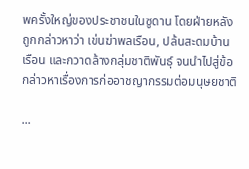พครั้งใหญ่ของประชาชนในซูดาน โดยฝ่ายหลังถูกกล่าวหาว่า เข่นฆ่าพลเรือน, ปล้นสะดมบ้านเรือน และกวาดล้างกลุ่มชาติพันธุ์ จนนำไปสู่ข้อกล่าวหาเรื่องการก่ออาชญากรรมต่อมนุษยชาติ

...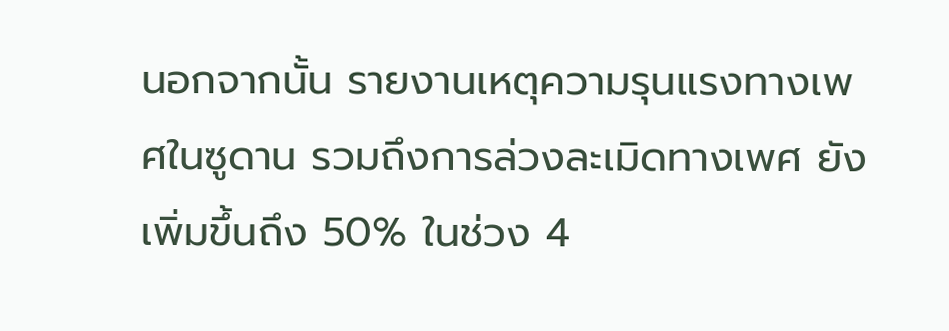นอกจากนั้น รายงานเหตุความรุนแรงทางเพศในซูดาน รวมถึงการล่วงละเมิดทางเพศ ยังเพิ่มขึ้นถึง 50% ในช่วง 4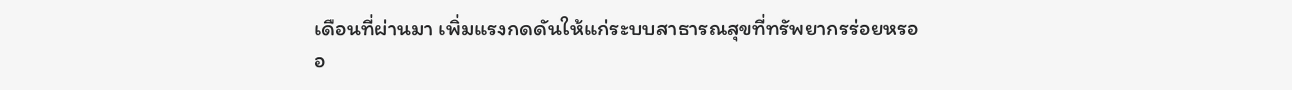เดือนที่ผ่านมา เพิ่มแรงกดดันให้แก่ระบบสาธารณสุขที่ทรัพยากรร่อยหรออ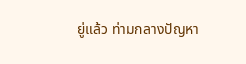ยู่แล้ว ท่ามกลางปัญหา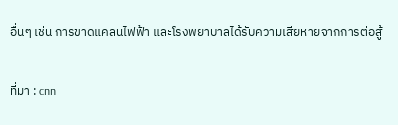อื่นๆ เช่น การขาดแคลนไฟฟ้า และโรงพยาบาลได้รับความเสียหายจากการต่อสู้

ที่มา : cnn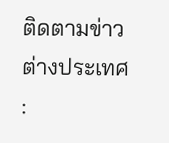ติดตามข่าวต่างประเทศ :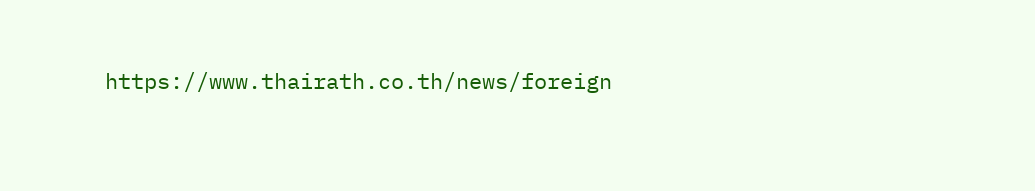https://www.thairath.co.th/news/foreign